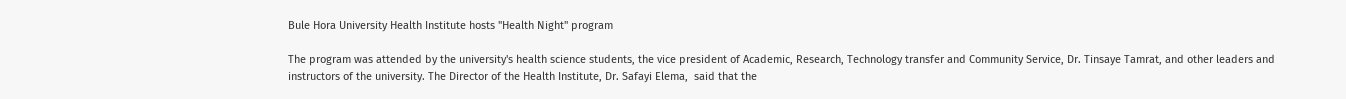Bule Hora University Health Institute hosts "Health Night" program

The program was attended by the university's health science students, the vice president of Academic, Research, Technology transfer and Community Service, Dr. Tinsaye Tamrat, and other leaders and instructors of the university. The Director of the Health Institute, Dr. Safayi Elema,  said that the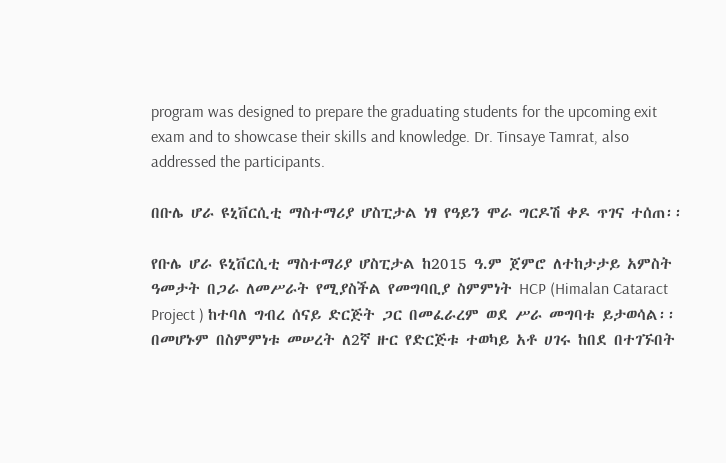program was designed to prepare the graduating students for the upcoming exit exam and to showcase their skills and knowledge. Dr. Tinsaye Tamrat, also addressed the participants.

በቡሌ ሆራ ዩኒቨርሲቲ ማስተማሪያ ሆስፒታል ነፃ የዓይን ሞራ ግርዶሽ ቀዶ ጥገና ተሰጠ፡፡

የቡሌ ሆራ ዩኒቨርሲቲ ማስተማሪያ ሆስፒታል ከ2015 ዓ.ም ጀምሮ ለተከታታይ አምስት ዓመታት በጋራ ለመሥራት የሚያስችል የመግባቢያ ስምምነት HCP (Himalan Cataract Project ) ከተባለ ግብረ ሰናይ ድርጅት ጋር በመፈራረም ወደ ሥራ መግባቱ ይታወሳል፡፡
በመሆኑም በስምምነቱ መሠረት ለ2ኛ ዙር የድርጅቱ ተወካይ አቶ ሀገሩ ከበደ በተገኙበት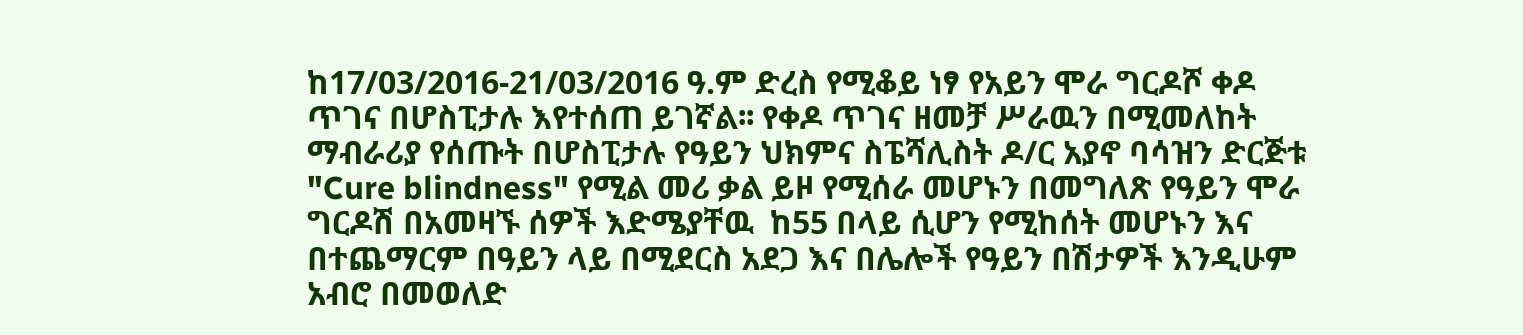ከ17/03/2016-21/03/2016 ዓ.ም ድረስ የሚቆይ ነፃ የአይን ሞራ ግርዶሾ ቀዶ ጥገና በሆስፒታሉ እየተሰጠ ይገኛል፡፡ የቀዶ ጥገና ዘመቻ ሥራዉን በሚመለከት ማብራሪያ የሰጡት በሆስፒታሉ የዓይን ህክምና ስፔሻሊስት ዶ/ር አያኖ ባሳዝን ድርጅቱ "Cure blindness" የሚል መሪ ቃል ይዞ የሚሰራ መሆኑን በመግለጽ የዓይን ሞራ ግርዶሽ በአመዛኙ ሰዎች እድሜያቸዉ  ከ55 በላይ ሲሆን የሚከሰት መሆኑን እና በተጨማርም በዓይን ላይ በሚደርስ አደጋ እና በሌሎች የዓይን በሽታዎች እንዲሁም አብሮ በመወለድ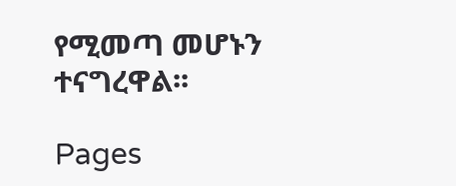የሚመጣ መሆኑን ተናግረዋል፡፡

Pages